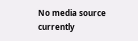No media source currently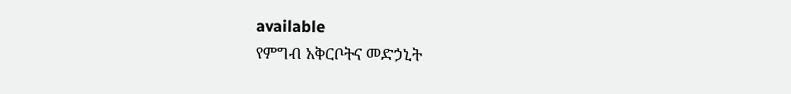available
የምግብ አቅርቦትና መድኃኒት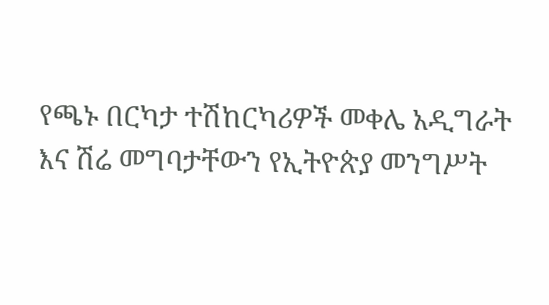የጫኑ በርካታ ተሽከርካሪዎች መቀሌ አዲግራት እና ሽሬ መግባታቸውን የኢትዮጵያ መንግሥት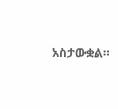አስታውቋል።